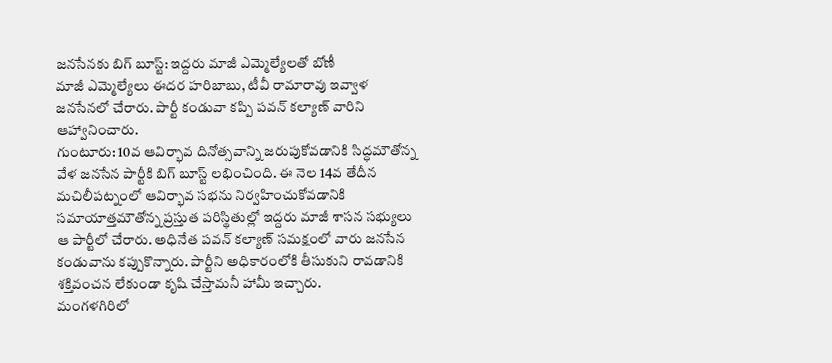జనసేనకు బిగ్ బూస్ట్: ఇద్దరు మాజీ ఎమ్మెల్యేలతో బోణీ
మాజీ ఎమ్మెల్యేలు ఈదర హరిబాబు, టీవీ రామారావు ఇవ్వాళ జనసేనలో చేరారు. పార్టీ కండువా కప్పి పవన్ కల్యాణ్ వారిని ఆహ్వానించారు.
గుంటూరు: 10వ ఆవిర్భావ దినోత్సవాన్ని జరుపుకోవడానికి సిద్ధమౌతోన్న వేళ జనసేన పార్టీకి బిగ్ బూస్ట్ లభించింది. ఈ నెల 14వ తేదీన మచిలీపట్నంలో ఆవిర్భావ సభను నిర్వహించుకోవడానికి సమాయాత్తమౌతోన్న ప్రస్తుత పరిస్థితుల్లో ఇద్దరు మాజీ శాసన సభ్యులు ఆ పార్టీలో చేరారు. అధినేత పవన్ కల్యాణ్ సమక్షంలో వారు జనసేన కండువాను కప్పుకొన్నారు. పార్టీని అధికారంలోకి తీసుకుని రావడానికి శక్తివంచన లేకుండా కృషి చేస్తామనీ హామీ ఇచ్చారు.
మంగళగిరిలో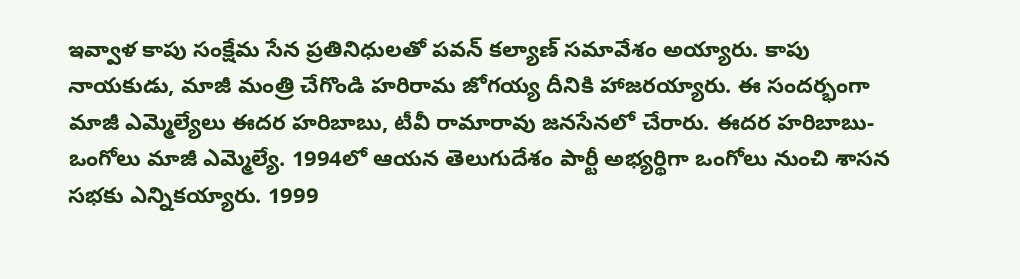ఇవ్వాళ కాపు సంక్షేమ సేన ప్రతినిధులతో పవన్ కల్యాణ్ సమావేశం అయ్యారు. కాపు నాయకుడు, మాజీ మంత్రి చేగొండి హరిరామ జోగయ్య దీనికి హాజరయ్యారు. ఈ సందర్భంగా మాజీ ఎమ్మెల్యేలు ఈదర హరిబాబు, టీవీ రామారావు జనసేనలో చేరారు. ఈదర హరిబాబు- ఒంగోలు మాజీ ఎమ్మెల్యే. 1994లో ఆయన తెలుగుదేశం పార్టీ అభ్యర్థిగా ఒంగోలు నుంచి శాసన సభకు ఎన్నికయ్యారు. 1999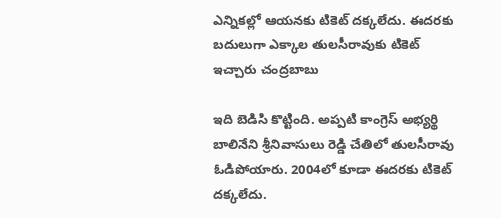ఎన్నికల్లో ఆయనకు టికెట్ దక్కలేదు. ఈదరకు బదులుగా ఎక్కాల తులసీరావుకు టికెట్ ఇచ్చారు చంద్రబాబు

ఇది బెడిసి కొట్టింది. అప్పటి కాంగ్రెస్ అభ్యర్థి బాలినేని శ్రీనివాసులు రెడ్డి చేతిలో తులసీరావు ఓడిపోయారు. 2004లో కూడా ఈదరకు టికెట్ దక్కలేదు.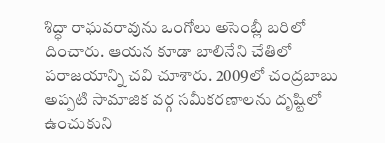శిద్ధా రాఘవరావును ఒంగోలు అసెంబ్లీ బరిలో దించారు. ఆయన కూడా బాలినేని చేతిలో పరాజయాన్ని చవి చూశారు. 2009లో చంద్రబాబు అప్పటి సామాజిక వర్గ సమీకరణాలను దృష్టిలో ఉంచుకుని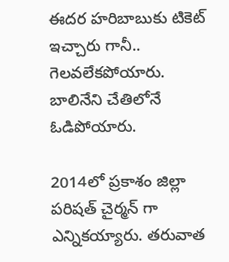ఈదర హరిబాబుకు టికెట్ ఇచ్చారు గానీ.. గెలవలేకపోయారు. బాలినేని చేతిలోనే ఓడిపోయారు.

2014లో ప్రకాశం జిల్లా పరిషత్ చైర్మన్ గా ఎన్నికయ్యారు. తరువాత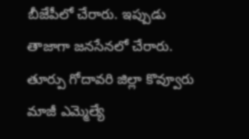బీజేపీలో చేరారు. ఇప్పుడు తాజాగా జనసేనలో చేరారు. తూర్పు గోదావరి జిల్లా కొవ్వూరు మాజీ ఎమ్మెల్యే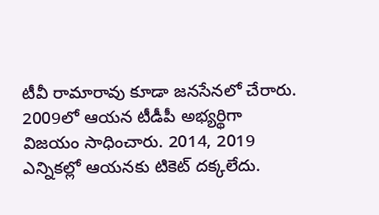టీవీ రామారావు కూడా జనసేనలో చేరారు. 2009లో ఆయన టీడీపీ అభ్యర్థిగా విజయం సాధించారు. 2014, 2019 ఎన్నికల్లో ఆయనకు టికెట్ దక్కలేదు.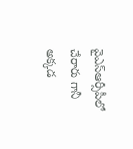వైఎస్ఆర్సీపీలో చేరారు గానీ అక్కడ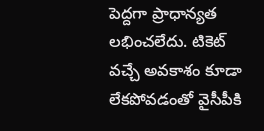పెద్దగా ప్రాధాన్యత లభించలేదు. టికెట్ వచ్చే అవకాశం కూడా లేకపోవడంతో వైసీపీకి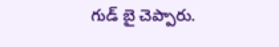గుడ్ బై చెప్పారు.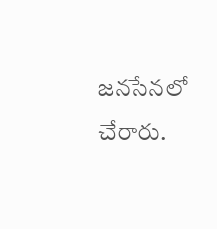జనసేనలో చేరారు.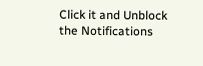Click it and Unblock the Notifications